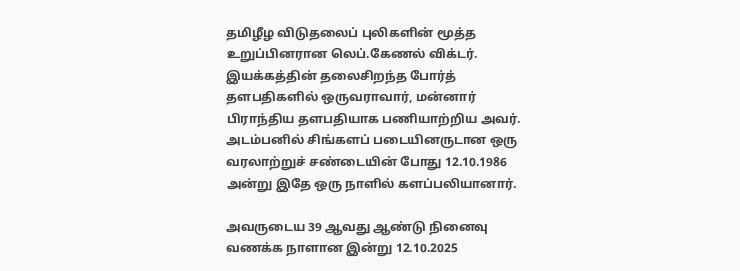தமிழீழ விடுதலைப் புலிகளின் மூத்த உறுப்பினரான லெப்.கேணல் விக்டர். இயக்கத்தின் தலைசிறந்த போர்த் தளபதிகளில் ஒருவராவார், மன்னார் பிராந்திய தளபதியாக பணியாற்றிய அவர். அடம்பனில் சிங்களப் படையினருடான ஒரு வரலாற்றுச் சண்டையின் போது 12.10.1986 அன்று இதே ஒரு நாளில் களப்பலியானார்.

அவருடைய 39 ஆவது ஆண்டு நினைவு வணக்க நாளான இன்று 12.10.2025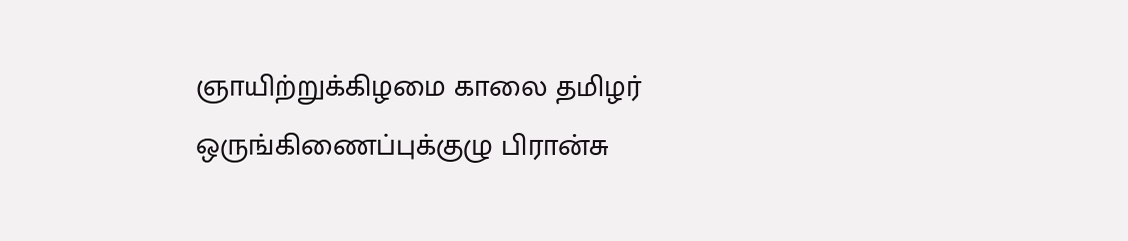ஞாயிற்றுக்கிழமை காலை தமிழர் ஒருங்கிணைப்புக்குழு பிரான்சு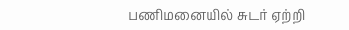பணிமனையில் சுடர் ஏற்றி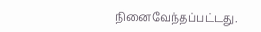நினைவேந்தப்பட்டது.